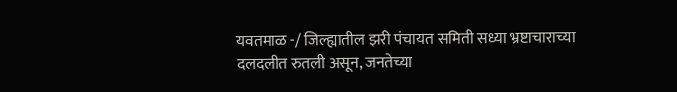यवतमाळ -/ जिल्ह्यातील झरी पंचायत समिती सध्या भ्रष्टाचाराच्या दलदलीत रुतली असून, जनतेच्या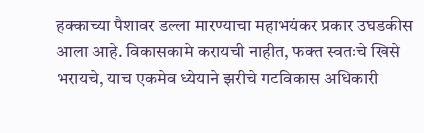हक्काच्या पैशावर डल्ला मारण्याचा महाभयंकर प्रकार उघडकीस आला आहे. विकासकामे करायची नाहीत, फक्त स्वतःचे खिसे भरायचे, याच एकमेव ध्येयाने झरीचे गटविकास अधिकारी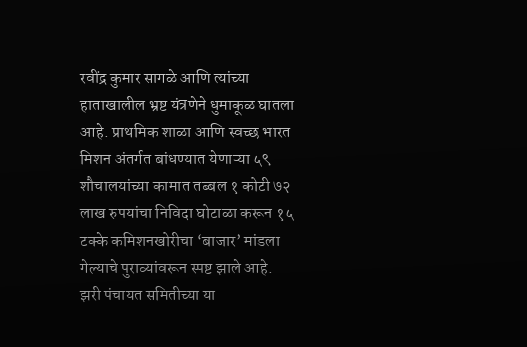रवींद्र कुमार सागळे आणि त्यांच्या हाताखालील भ्रष्ट यंत्रणेने धुमाकूळ घातला आहे. प्राथमिक शाळा आणि स्वच्छ भारत मिशन अंतर्गत बांधण्यात येणाऱ्या ५९ शौचालयांच्या कामात तब्बल १ कोटी ७२ लाख रुपयांचा निविदा घोटाळा करून १५ टक्के कमिशनखोरीचा ‘बाजार’ मांडला गेल्याचे पुराव्यांवरून स्पष्ट झाले आहे.
झरी पंचायत समितीच्या या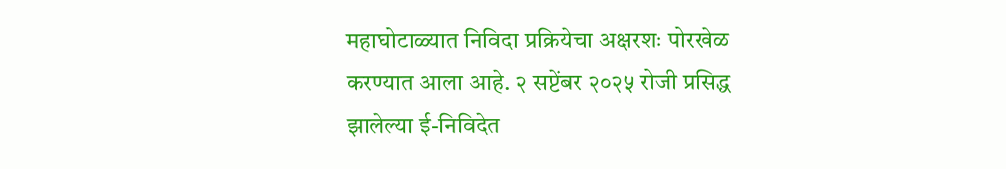महाघोटाळ्यात निविदा प्रक्रियेचा अक्षरशः पोरखेळ करण्यात आला आहे. २ सप्टेंबर २०२५ रोजी प्रसिद्ध झालेल्या ई-निविदेत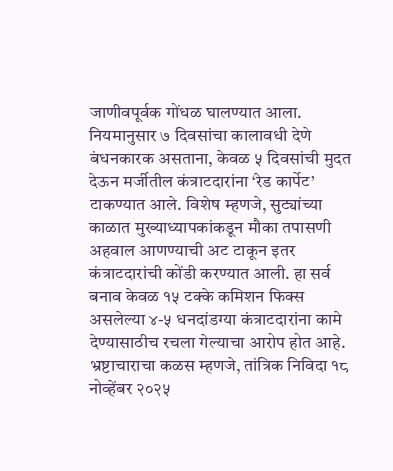जाणीवपूर्वक गोंधळ घालण्यात आला. नियमानुसार ७ दिवसांचा कालावधी देणे बंधनकारक असताना, केवळ ५ दिवसांची मुदत देऊन मर्जीतील कंत्राटदारांना ‘रेड कार्पेट’ टाकण्यात आले. विशेष म्हणजे, सुट्यांच्या काळात मुख्याध्यापकांकडून मौका तपासणी अहवाल आणण्याची अट टाकून इतर कंत्राटदारांची कोंडी करण्यात आली. हा सर्व बनाव केवळ १५ टक्के कमिशन फिक्स असलेल्या ४-५ धनदांडग्या कंत्राटदारांना कामे देण्यासाठीच रचला गेल्याचा आरोप होत आहे.
भ्रष्टाचाराचा कळस म्हणजे, तांत्रिक निविदा १८ नोव्हेंबर २०२५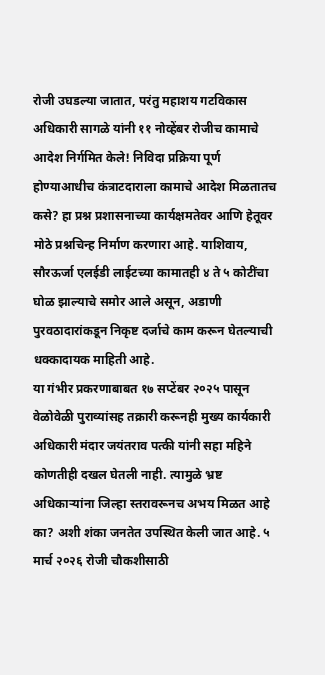रोजी उघडल्या जातात, परंतु महाशय गटविकास अधिकारी सागळे यांनी ११ नोव्हेंबर रोजीच कामाचे आदेश निर्गमित केले! निविदा प्रक्रिया पूर्ण होण्याआधीच कंत्राटदाराला कामाचे आदेश मिळतातच कसे? हा प्रश्न प्रशासनाच्या कार्यक्षमतेवर आणि हेतूवर मोठे प्रश्नचिन्ह निर्माण करणारा आहे. याशिवाय, सौरऊर्जा एलईडी लाईटच्या कामातही ४ ते ५ कोटींचा घोळ झाल्याचे समोर आले असून, अडाणी पुरवठादारांकडून निकृष्ट दर्जाचे काम करून घेतल्याची धक्कादायक माहिती आहे.
या गंभीर प्रकरणाबाबत १७ सप्टेंबर २०२५ पासून वेळोवेळी पुराव्यांसह तक्रारी करूनही मुख्य कार्यकारी अधिकारी मंदार जयंतराव पत्की यांनी सहा महिने कोणतीही दखल घेतली नाही. त्यामुळे भ्रष्ट अधिकाऱ्यांना जिल्हा स्तरावरूनच अभय मिळत आहे का? अशी शंका जनतेत उपस्थित केली जात आहे. ५ मार्च २०२६ रोजी चौकशीसाठी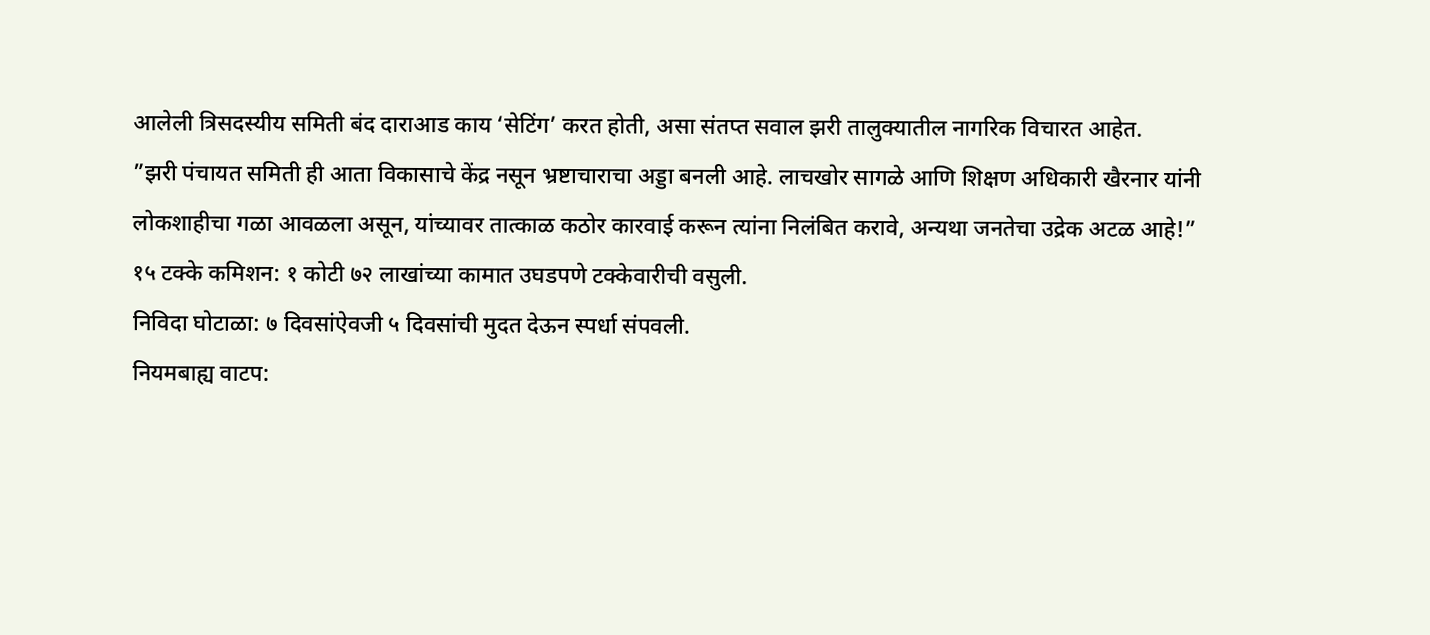आलेली त्रिसदस्यीय समिती बंद दाराआड काय ‘सेटिंग’ करत होती, असा संतप्त सवाल झरी तालुक्यातील नागरिक विचारत आहेत.
”झरी पंचायत समिती ही आता विकासाचे केंद्र नसून भ्रष्टाचाराचा अड्डा बनली आहे. लाचखोर सागळे आणि शिक्षण अधिकारी खैरनार यांनी लोकशाहीचा गळा आवळला असून, यांच्यावर तात्काळ कठोर कारवाई करून त्यांना निलंबित करावे, अन्यथा जनतेचा उद्रेक अटळ आहे!”
१५ टक्के कमिशन: १ कोटी ७२ लाखांच्या कामात उघडपणे टक्केवारीची वसुली.
निविदा घोटाळा: ७ दिवसांऐवजी ५ दिवसांची मुदत देऊन स्पर्धा संपवली.
नियमबाह्य वाटप: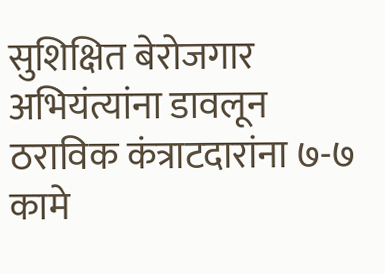सुशिक्षित बेरोजगार अभियंत्यांना डावलून ठराविक कंत्राटदारांना ७-७ कामे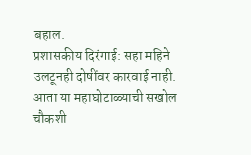बहाल.
प्रशासकीय दिरंगाई: सहा महिने उलटूनही दोषींवर कारवाई नाही.
आता या महाघोटाळ्याची सखोल चौकशी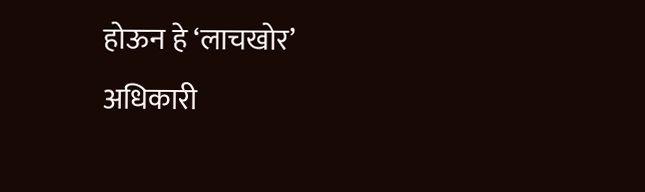होऊन हे ‘लाचखोर’ अधिकारी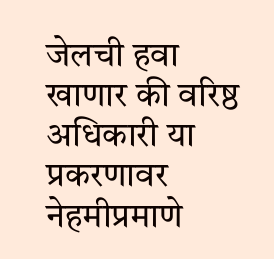जेलची हवा खाणार की वरिष्ठ अधिकारी या प्रकरणावर नेहमीप्रमाणे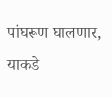पांघरूण घालणार, याकडे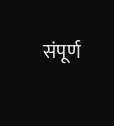संपूर्ण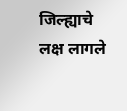जिल्ह्याचे लक्ष लागले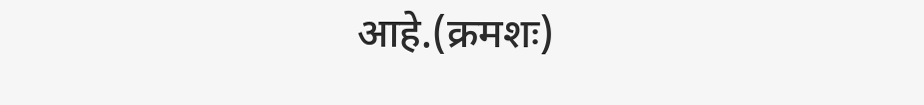आहे.(क्रमशः)